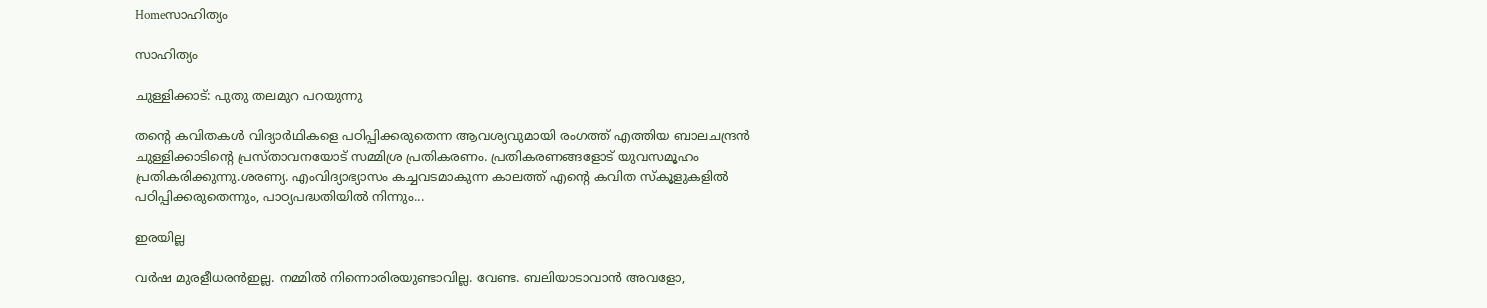Homeസാഹിത്യം

സാഹിത്യം

ചുള്ളിക്കാട്: പുതു തലമുറ പറയുന്നു

തന്റെ കവിതകള്‍ വിദ്യാര്‍ഥികളെ പഠിപ്പിക്കരുതെന്ന ആവശ്യവുമായി രംഗത്ത് എത്തിയ ബാലചന്ദ്രന്‍ ചുള്ളിക്കാടിന്റെ പ്രസ്താവനയോട് സമ്മിശ്ര പ്രതികരണം. പ്രതികരണങ്ങളോട് യുവസമൂഹം പ്രതികരിക്കുന്നു.ശരണ്യ. എംവിദ്യാഭ്യാസം കച്ചവടമാകുന്ന കാലത്ത് എന്റെ കവിത സ്കൂളുകളിൽ പഠിപ്പിക്കരുതെന്നും, പാഠ്യപദ്ധതിയിൽ നിന്നും...

ഇരയില്ല

വർഷ മുരളീധരൻഇല്ല. നമ്മിൽ നിന്നൊരിരയുണ്ടാവില്ല. വേണ്ട. ബലിയാടാവാൻ അവളോ,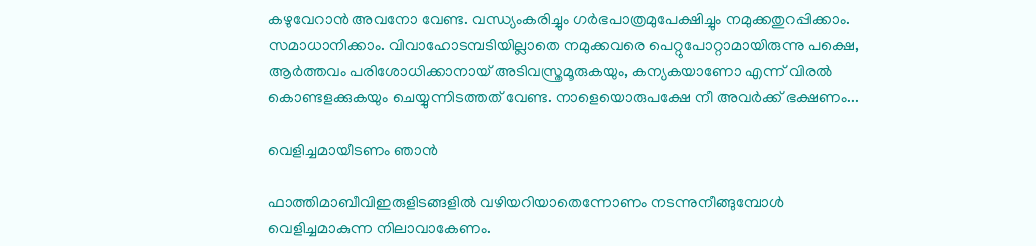കഴുവേറാൻ അവനോ വേണ്ട. വന്ധ്യംകരിച്ചും ഗർഭപാത്രമുപേക്ഷിച്ചും നമുക്കതുറപ്പിക്കാം. സമാധാനിക്കാം. വിവാഹോടമ്പടിയില്ലാതെ നമുക്കവരെ പെറ്റുപോറ്റാമായിരുന്നു പക്ഷെ, ആർത്തവം പരിശോധിക്കാനായ് അടിവസ്ത്രമൂരുകയും, കന്യകയാണോ എന്ന് വിരൽ കൊണ്ടളക്കുകയും ചെയ്യുന്നിടത്തത് വേണ്ട. നാളെയൊരുപക്ഷേ നീ അവർക്ക് ഭക്ഷണം...

വെളിച്ചമായീടണം ഞാൻ

ഫാത്തിമാബീവിഇരുളിടങ്ങളില്‍ വഴിയറിയാതെന്നോണം നടന്നുനീങ്ങുമ്പോള്‍ വെളിച്ചമാകുന്ന നിലാവാകേണം.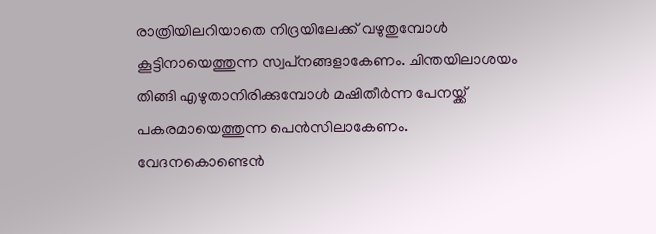രാത്രിയിലറിയാതെ നിദ്രയിലേക്ക് വഴുതുമ്പോള്‍ കൂട്ടിനായെത്തുന്ന സ്വപ്‌നങ്ങളാകേണം. ചിന്തയിലാശയം തിങ്ങി എഴുതാനിരിക്കുമ്പോള്‍ മഷിതീര്‍ന്ന പേനയ്ക്ക് പകരമായെത്തുന്ന പെന്‍സിലാകേണം. വേദനകൊണ്ടെന്‍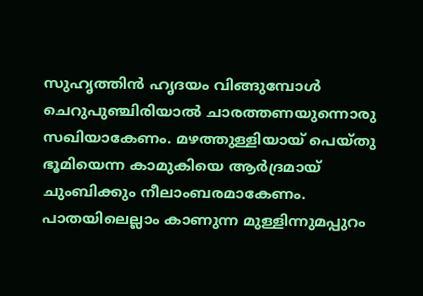സുഹൃത്തിന്‍ ഹൃദയം വിങ്ങുമ്പോള്‍ ചെറുപുഞ്ചിരിയാൽ ചാരത്തണയുന്നൊരു സഖിയാകേണം. മഴത്തുള്ളിയായ് പെയ്തു ഭൂമിയെന്ന കാമുകിയെ ആര്‍ദ്രമായ് ചുംബിക്കും നീലാംബരമാകേണം. പാതയിലെല്ലാം കാണുന്ന മുള്ളിന്നുമപ്പുറം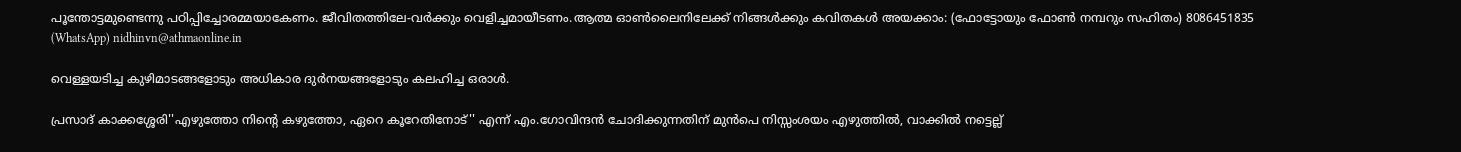പൂന്തോട്ടമുണ്ടെന്നു പഠിപ്പിച്ചോരമ്മയാകേണം. ജീവിതത്തിലേ-വര്‍ക്കും വെളിച്ചമായീടണം.ആത്മ ഓൺലൈനിലേക്ക് നിങ്ങൾക്കും കവിതകൾ അയക്കാം: (ഫോട്ടോയും ഫോണ്‍ നമ്പറും സഹിതം) 8086451835 (WhatsApp) nidhinvn@athmaonline.in

വെള്ളയടിച്ച കുഴിമാടങ്ങളോടും അധികാര ദുര്‍നയങ്ങളോടും കലഹിച്ച ഒരാൾ.

പ്രസാദ് കാക്കശ്ശേരി''എഴുത്തോ നിന്റെ കഴുത്തോ, ഏറെ കൂറേതിനോട്'' എന്ന് എം.ഗോവിന്ദൻ ചോദിക്കുന്നതിന് മുൻപെ നിസ്സംശയം എഴുത്തിൽ, വാക്കിൽ നട്ടെല്ല്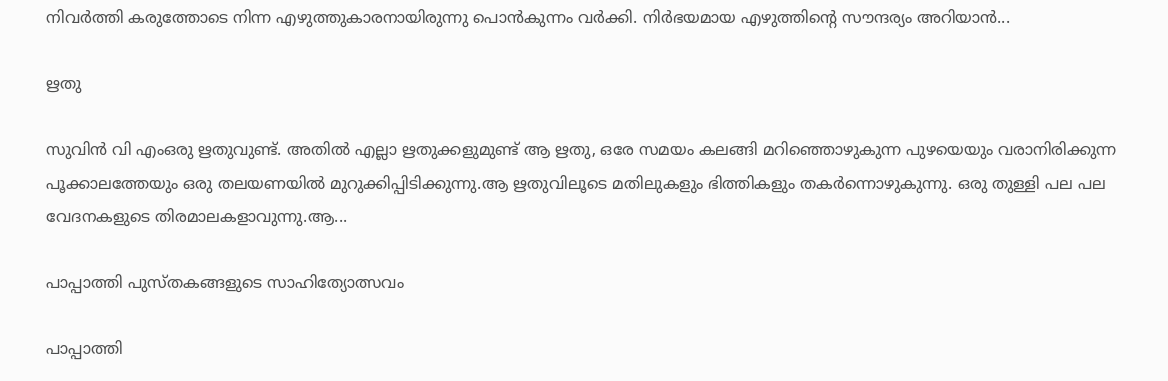നിവർത്തി കരുത്തോടെ നിന്ന എഴുത്തുകാരനായിരുന്നു പൊൻകുന്നം വർക്കി. നിർഭയമായ എഴുത്തിന്റെ സൗന്ദര്യം അറിയാൻ...

ഋതു

സുവിൻ വി എംഒരു ഋതുവുണ്ട്. അതിൽ എല്ലാ ഋതുക്കളുമുണ്ട് ആ ഋതു, ഒരേ സമയം കലങ്ങി മറിഞ്ഞൊഴുകുന്ന പുഴയെയും വരാനിരിക്കുന്ന പൂക്കാലത്തേയും ഒരു തലയണയിൽ മുറുക്കിപ്പിടിക്കുന്നു.ആ ഋതുവിലൂടെ മതിലുകളും ഭിത്തികളും തകർന്നൊഴുകുന്നു. ഒരു തുള്ളി പല പല വേദനകളുടെ തിരമാലകളാവുന്നു.ആ...

പാപ്പാത്തി പുസ്‌തകങ്ങളുടെ സാഹിത്യോത്സവം

പാപ്പാത്തി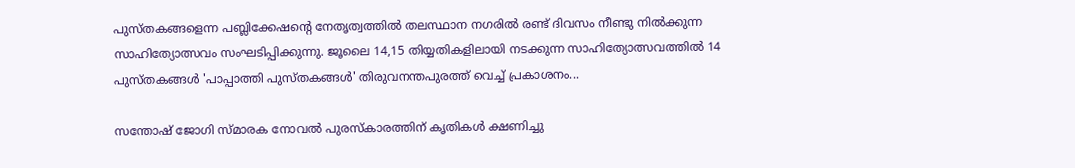പുസ്തകങ്ങളെന്ന പബ്ലിക്കേഷന്റെ നേതൃത്വത്തില്‍ തലസ്ഥാന നഗരില്‍ രണ്ട് ദിവസം നീണ്ടു നില്‍ക്കുന്ന സാഹിത്യോത്സവം സംഘടിപ്പിക്കുന്നു. ജൂലൈ 14,15 തിയ്യതികളിലായി നടക്കുന്ന സാഹിത്യോത്സവത്തില്‍ 14 പുസ്തകങ്ങള്‍ 'പാപ്പാത്തി പുസ്തകങ്ങള്‍' തിരുവനന്തപുരത്ത് വെച്ച് പ്രകാശനം...

സന്തോഷ്‌ ജോഗി സ്മാരക നോവൽ പുരസ്കാരത്തിന് കൃതികൾ ക്ഷണിച്ചു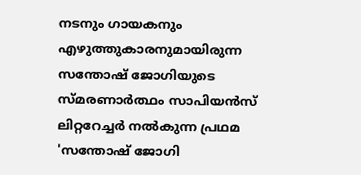നടനും ഗായകനും എഴുത്തുകാരനുമായിരുന്ന സന്തോഷ്‌ ജോഗിയുടെ സ്മരണാർത്ഥം സാപിയൻസ് ലിറ്ററേച്ചർ നൽകുന്ന പ്രഥമ 'സന്തോഷ് ജോഗി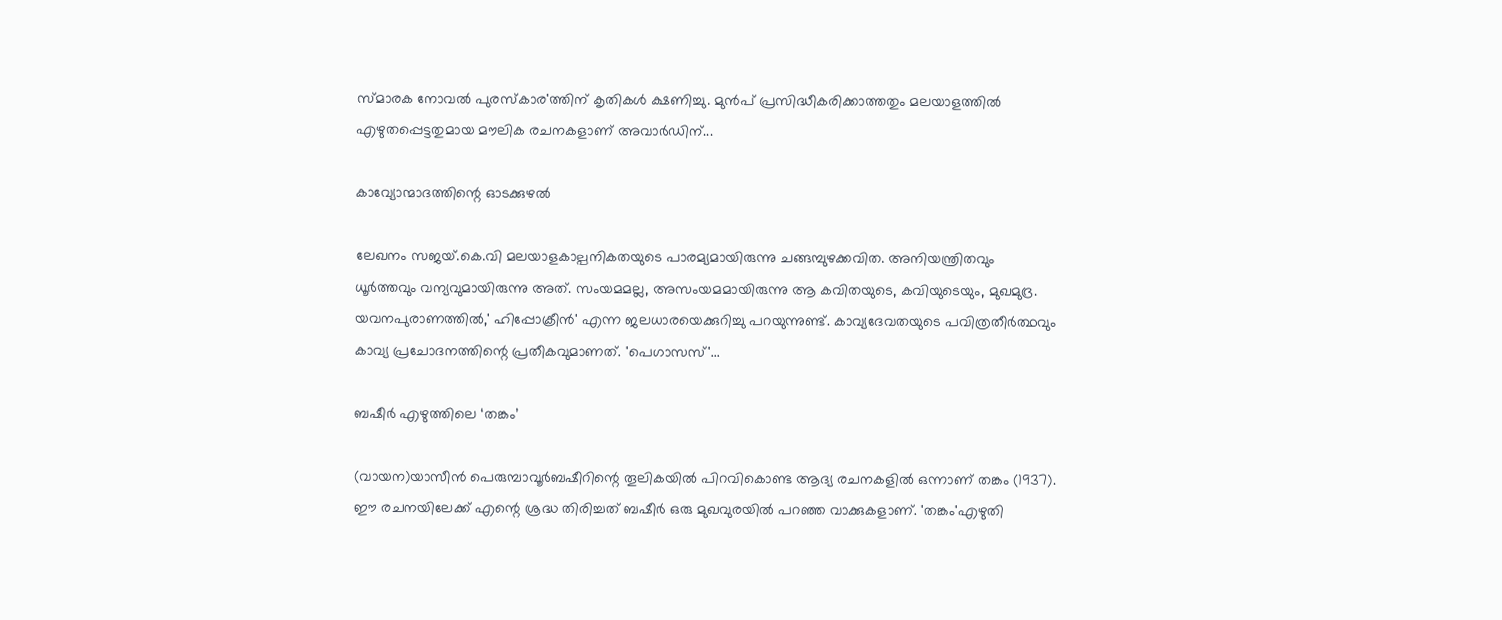സ്മാരക നോവൽ പുരസ്കാര'ത്തിന് കൃതികൾ ക്ഷണിച്ചു. മുൻപ് പ്രസിദ്ധീകരിക്കാത്തതും മലയാളത്തിൽ എഴുതപ്പെട്ടതുമായ മൗലിക രചനകളാണ് അവാർഡിന്...

കാവ്യോന്മാദത്തിന്റെ ഓടക്കുഴൽ

ലേഖനം സജയ്.കെ.വി മലയാളകാല്പനികതയുടെ പാരമ്യമായിരുന്നു ചങ്ങമ്പുഴക്കവിത. അനിയന്ത്രിതവും ധൂർത്തവും വന്യവുമായിരുന്നു അത്. സംയമമല്ല, അസംയമമായിരുന്നു ആ കവിതയുടെ, കവിയുടെയും, മുഖമുദ്ര. യവനപുരാണത്തിൽ,' ഹിപ്പോക്രീൻ' എന്ന ജലധാരയെക്കുറിച്ചു പറയുന്നുണ്ട്. കാവ്യദേവതയുടെ പവിത്രതീർത്ഥവും കാവ്യ പ്രചോദനത്തിന്റെ പ്രതീകവുമാണത്. 'പെഗാസസ്'...

ബഷീര്‍ എഴുത്തിലെ ‘തങ്കം’

(വായന)യാസീന്‍ പെരുമ്പാവൂര്‍ബഷീറിന്റെ തൂലികയില്‍ പിറവികൊണ്ട ആദ്യ രചനകളില്‍ ഒന്നാണ് തങ്കം (1937). ഈ രചനയിലേക്ക് എന്റെ ശ്രദ്ധ തിരിച്ചത് ബഷീര്‍ ഒരു മുഖവുരയില്‍ പറഞ്ഞ വാക്കുകളാണ്. 'തങ്കം'എഴുതി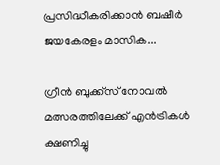പ്രസിദ്ധീകരിക്കാന്‍ ബഷീര്‍ ജയകേരളം മാസിക...

ഗ്രീന്‍ ബുക്ക്‌സ് നോവല്‍ മത്സരത്തിലേക്ക് എന്‍ട്രികള്‍ ക്ഷണിച്ചു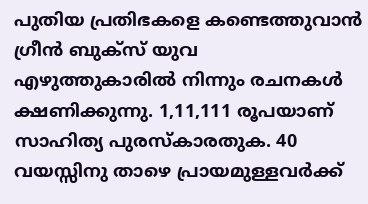പുതിയ പ്രതിഭകളെ കണ്ടെത്തുവാന്‍ ഗ്രീന്‍ ബുക്സ് യുവ എഴുത്തുകാരില്‍ നിന്നും രചനകള്‍ ക്ഷണിക്കുന്നു. 1,11,111 രൂപയാണ് സാഹിത്യ പുരസ്കാരതുക. 40 വയസ്സിനു താഴെ പ്രായമുള്ളവര്‍ക്ക്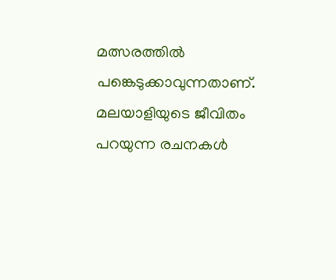മത്സരത്തില്‍ പങ്കെടുക്കാവുന്നതാണ്. മലയാളിയുടെ ജീവിതം പറയുന്ന രചനകള്‍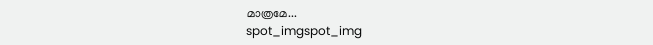മാത്രമേ...
spot_imgspot_img